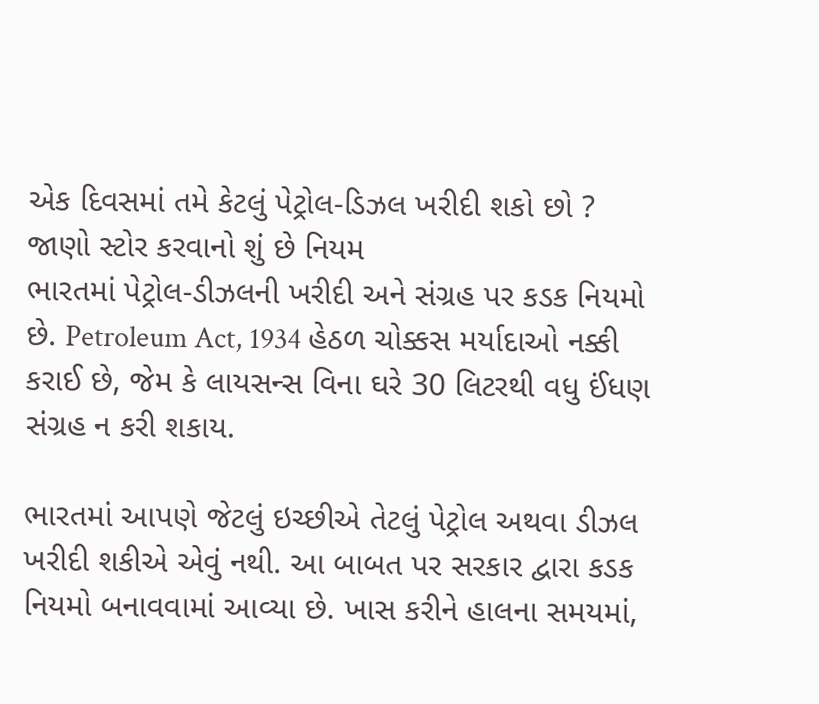એક દિવસમાં તમે કેટલું પેટ્રોલ-ડિઝલ ખરીદી શકો છો ? જાણો સ્ટોર કરવાનો શું છે નિયમ
ભારતમાં પેટ્રોલ-ડીઝલની ખરીદી અને સંગ્રહ પર કડક નિયમો છે. Petroleum Act, 1934 હેઠળ ચોક્કસ મર્યાદાઓ નક્કી કરાઈ છે, જેમ કે લાયસન્સ વિના ઘરે 30 લિટરથી વધુ ઈંધણ સંગ્રહ ન કરી શકાય.

ભારતમાં આપણે જેટલું ઇચ્છીએ તેટલું પેટ્રોલ અથવા ડીઝલ ખરીદી શકીએ એવું નથી. આ બાબત પર સરકાર દ્વારા કડક નિયમો બનાવવામાં આવ્યા છે. ખાસ કરીને હાલના સમયમાં,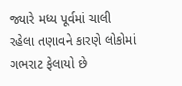જ્યારે મધ્ય પૂર્વમાં ચાલી રહેલા તણાવને કારણે લોકોમાં ગભરાટ ફેલાયો છે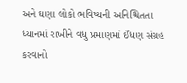અને ઘણા લોકો ભવિષ્યની અનિશ્ચિતતા ધ્યાનમાં રાખીને વધુ પ્રમાણમાં ઈંધણ સંગ્રહ કરવાનો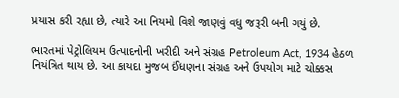પ્રયાસ કરી રહ્યા છે, ત્યારે આ નિયમો વિશે જાણવું વધુ જરૂરી બની ગયું છે.

ભારતમાં પેટ્રોલિયમ ઉત્પાદનોની ખરીદી અને સંગ્રહ Petroleum Act, 1934 હેઠળ નિયંત્રિત થાય છે. આ કાયદા મુજબ ઈંધણના સંગ્રહ અને ઉપયોગ માટે ચોક્કસ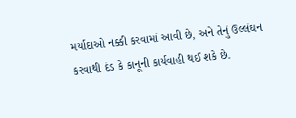મર્યાદાઓ નક્કી કરવામાં આવી છે, અને તેનું ઉલ્લંઘન કરવાથી દંડ કે કાનૂની કાર્યવાહી થઈ શકે છે.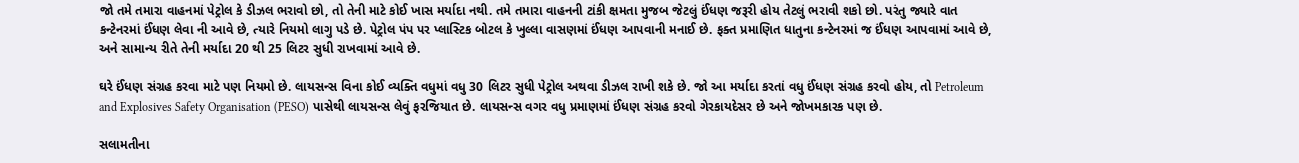જો તમે તમારા વાહનમાં પેટ્રોલ કે ડીઝલ ભરાવો છો, તો તેની માટે કોઈ ખાસ મર્યાદા નથી. તમે તમારા વાહનની ટાંકી ક્ષમતા મુજબ જેટલું ઈંધણ જરૂરી હોય તેટલું ભરાવી શકો છો. પરંતુ જ્યારે વાત કન્ટેનરમાં ઈંધણ લેવા ની આવે છે, ત્યારે નિયમો લાગુ પડે છે. પેટ્રોલ પંપ પર પ્લાસ્ટિક બોટલ કે ખુલ્લા વાસણમાં ઈંધણ આપવાની મનાઈ છે. ફક્ત પ્રમાણિત ધાતુના કન્ટેનરમાં જ ઈંધણ આપવામાં આવે છે, અને સામાન્ય રીતે તેની મર્યાદા 20 થી 25 લિટર સુધી રાખવામાં આવે છે.

ઘરે ઈંધણ સંગ્રહ કરવા માટે પણ નિયમો છે. લાયસન્સ વિના કોઈ વ્યક્તિ વધુમાં વધુ 30 લિટર સુધી પેટ્રોલ અથવા ડીઝલ રાખી શકે છે. જો આ મર્યાદા કરતાં વધુ ઈંધણ સંગ્રહ કરવો હોય, તો Petroleum and Explosives Safety Organisation (PESO) પાસેથી લાયસન્સ લેવું ફરજિયાત છે. લાયસન્સ વગર વધુ પ્રમાણમાં ઈંધણ સંગ્રહ કરવો ગેરકાયદેસર છે અને જોખમકારક પણ છે.

સલામતીના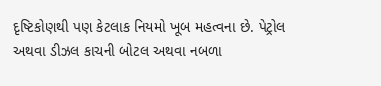દૃષ્ટિકોણથી પણ કેટલાક નિયમો ખૂબ મહત્વના છે. પેટ્રોલ અથવા ડીઝલ કાચની બોટલ અથવા નબળા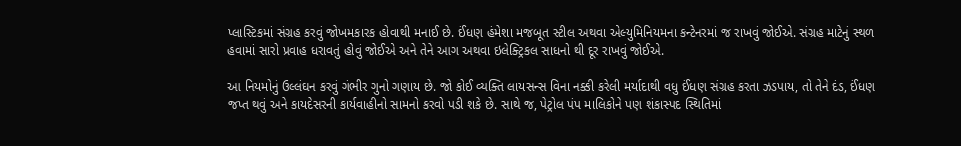પ્લાસ્ટિકમાં સંગ્રહ કરવું જોખમકારક હોવાથી મનાઈ છે. ઈંધણ હંમેશા મજબૂત સ્ટીલ અથવા એલ્યુમિનિયમના કન્ટેનરમાં જ રાખવું જોઈએ. સંગ્રહ માટેનું સ્થળ હવામાં સારો પ્રવાહ ધરાવતું હોવું જોઈએ અને તેને આગ અથવા ઇલેક્ટ્રિકલ સાધનો થી દૂર રાખવું જોઈએ.

આ નિયમોનું ઉલ્લંઘન કરવું ગંભીર ગુનો ગણાય છે. જો કોઈ વ્યક્તિ લાયસન્સ વિના નક્કી કરેલી મર્યાદાથી વધુ ઈંધણ સંગ્રહ કરતા ઝડપાય, તો તેને દંડ, ઈંધણ જપ્ત થવું અને કાયદેસરની કાર્યવાહીનો સામનો કરવો પડી શકે છે. સાથે જ, પેટ્રોલ પંપ માલિકોને પણ શંકાસ્પદ સ્થિતિમાં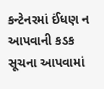કન્ટેનરમાં ઈંધણ ન આપવાની કડક સૂચના આપવામાં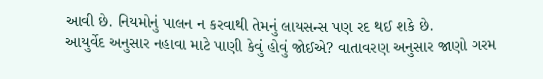આવી છે. નિયમોનું પાલન ન કરવાથી તેમનું લાયસન્સ પણ રદ થઈ શકે છે.
આયુર્વેદ અનુસાર નહાવા માટે પાણી કેવું હોવું જોઈએ? વાતાવરણ અનુસાર જાણો ગરમ